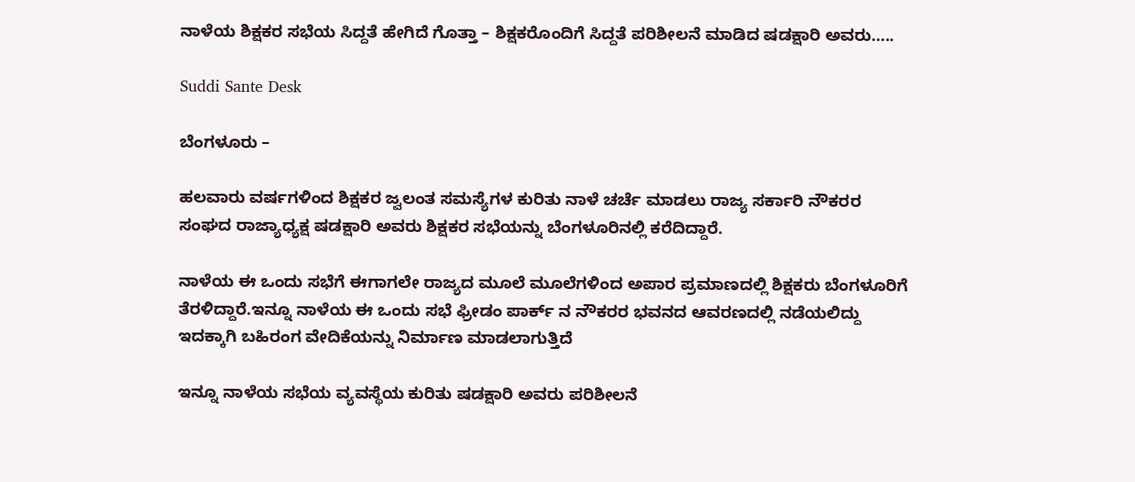ನಾಳೆಯ ಶಿಕ್ಷಕರ ಸಭೆಯ ಸಿದ್ದತೆ ಹೇಗಿದೆ ಗೊತ್ತಾ – ಶಿಕ್ಷಕರೊಂದಿಗೆ ಸಿದ್ದತೆ ಪರಿಶೀಲನೆ ಮಾಡಿದ ಷಡಕ್ಷಾರಿ ಅವರು…..

Suddi Sante Desk

ಬೆಂಗಳೂರು –

ಹಲವಾರು ವರ್ಷಗಳಿಂದ ಶಿಕ್ಷಕರ ಜ್ವಲಂತ ಸಮಸ್ಯೆಗಳ ಕುರಿತು ನಾಳೆ ಚರ್ಚೆ ಮಾಡಲು ರಾಜ್ಯ ಸರ್ಕಾರಿ ನೌಕರರ ಸಂಘದ ರಾಜ್ಯಾಧ್ಯಕ್ಷ ಷಡಕ್ಷಾರಿ ಅವರು ಶಿಕ್ಷಕರ ಸಭೆಯನ್ನು ಬೆಂಗಳೂರಿನಲ್ಲಿ ಕರೆದಿದ್ದಾರೆ.

ನಾಳೆಯ ಈ ಒಂದು ಸಭೆಗೆ ಈಗಾಗಲೇ ರಾಜ್ಯದ ಮೂಲೆ ಮೂಲೆಗಳಿಂದ ಅಪಾರ ಪ್ರಮಾಣದಲ್ಲಿ ಶಿಕ್ಷಕರು ಬೆಂಗಳೂರಿಗೆ ತೆರಳಿದ್ದಾರೆ.ಇನ್ನೂ ನಾಳೆಯ ಈ ಒಂದು ಸಭೆ ಫ್ರೀಡಂ ಪಾರ್ಕ್ ನ ನೌಕರರ ಭವನದ ಆವರಣದಲ್ಲಿ ನಡೆಯಲಿದ್ದು ಇದಕ್ಕಾಗಿ ಬಹಿರಂಗ ವೇದಿಕೆಯನ್ನು ನಿರ್ಮಾಣ ಮಾಡಲಾಗುತ್ತಿದೆ

ಇನ್ನೂ ನಾಳೆಯ ಸಭೆಯ ವ್ಯವಸ್ಥೆಯ ಕುರಿತು ಷಡಕ್ಷಾರಿ ಅವರು ಪರಿಶೀಲನೆ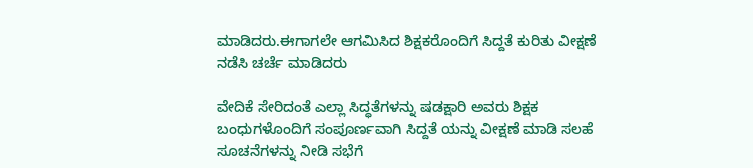ಮಾಡಿದರು.ಈಗಾಗಲೇ ಆಗಮಿಸಿದ ಶಿಕ್ಷಕರೊಂದಿಗೆ ಸಿದ್ದತೆ ಕುರಿತು ವೀಕ್ಷಣೆ ನಡೆಸಿ ಚರ್ಚೆ ಮಾಡಿದರು

ವೇದಿಕೆ ಸೇರಿದಂತೆ ಎಲ್ಲಾ ಸಿದ್ಧತೆಗಳನ್ನು ಷಡಕ್ಷಾರಿ ಅವರು ಶಿಕ್ಷಕ ಬಂಧುಗಳೊಂದಿಗೆ ಸಂಪೂರ್ಣವಾಗಿ ಸಿದ್ದತೆ ಯನ್ನು ವೀಕ್ಷಣೆ ಮಾಡಿ ಸಲಹೆ ಸೂಚನೆಗಳನ್ನು ನೀಡಿ ಸಭೆಗೆ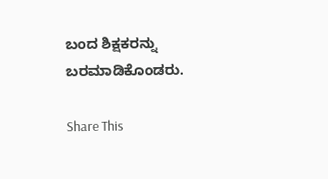ಬಂದ ಶಿಕ್ಷಕರನ್ನು ಬರಮಾಡಿಕೊಂಡರು.

Share This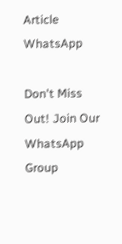Article
WhatsApp

Don't Miss Out! Join Our WhatsApp Group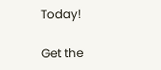Today!

Get the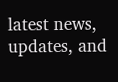latest news, updates, and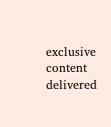exclusive content delivered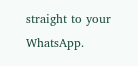straight to your WhatsApp.